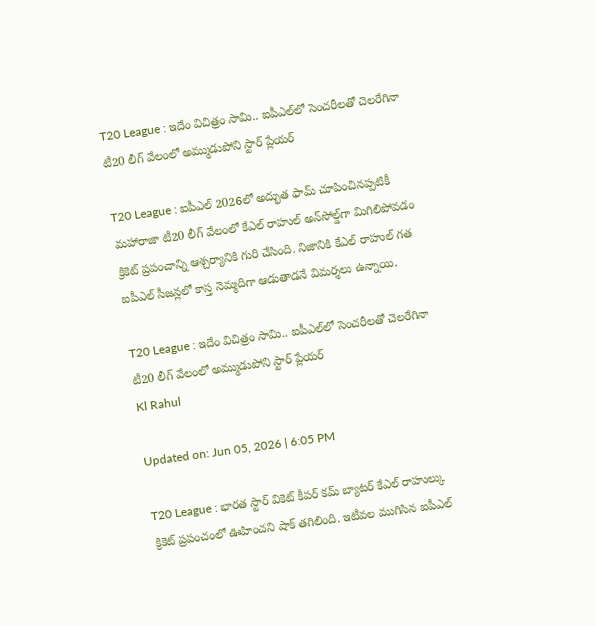T20 League : ఇదేం విచిత్రం సామి.. ఐపీఎల్‌లో సెంచరీలతో చెలరేగినా టీ20 లీగ్ వేలంలో అమ్ముడుపోని స్టార్ ప్లేయర్

T20 League : ఐపీఎల్ 2026లో అద్భుత ఫామ్ చూపించినప్పటికీ మహారాజా టీ20 లీగ్ వేలంలో కేఎల్ రాహుల్ అన్‌సోల్డ్‌గా మిగిలిపోవడం క్రికెట్ ప్రపంచాన్ని ఆశ్చర్యానికి గురి చేసింది. నిజానికి కేఎల్ రాహుల్ గత ఐపీఎల్ సీజన్లలో కాస్త నెమ్మదిగా ఆడుతాడనే విమర్శలు ఉన్నాయి.

T20 League : ఇదేం విచిత్రం సామి.. ఐపీఎల్‌లో సెంచరీలతో చెలరేగినా టీ20 లీగ్ వేలంలో అమ్ముడుపోని స్టార్ ప్లేయర్
Kl Rahul

Updated on: Jun 05, 2026 | 6:05 PM

T20 League : భారత స్టార్ వికెట్ కీపర్ కమ్ బ్యాటర్ కేఎల్ రాహుల్కు క్రికెట్ ప్రపంచంలో ఊహించని షాక్ తగిలింది. ఇటీవల ముగిసిన ఐపీఎల్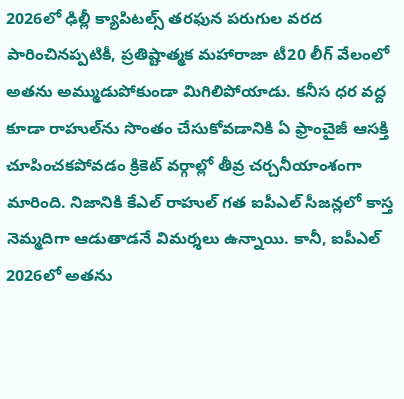2026లో ఢిల్లీ క్యాపిటల్స్ తరఫున పరుగుల వరద పారించినప్పటికీ, ప్రతిష్టాత్మక మహారాజా టీ20 లీగ్ వేలంలో అతను అమ్ముడుపోకుండా మిగిలిపోయాడు. కనీస ధర వద్ద కూడా రాహుల్‌ను సొంతం చేసుకోవడానికి ఏ ఫ్రాంచైజీ ఆసక్తి చూపించకపోవడం క్రికెట్ వర్గాల్లో తీవ్ర చర్చనీయాంశంగా మారింది. నిజానికి కేఎల్ రాహుల్ గత ఐపీఎల్ సీజన్లలో కాస్త నెమ్మదిగా ఆడుతాడనే విమర్శలు ఉన్నాయి. కానీ, ఐపీఎల్ 2026లో అతను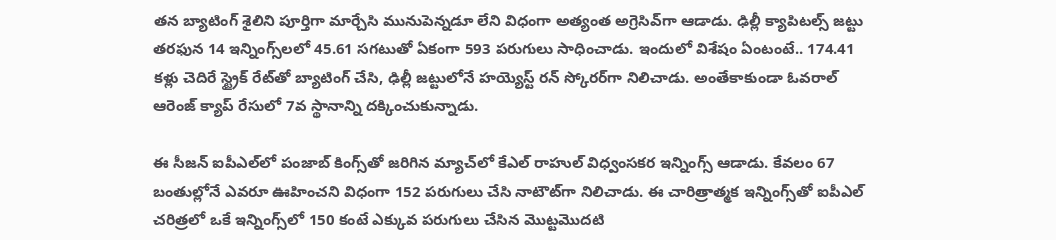తన బ్యాటింగ్ శైలిని పూర్తిగా మార్చేసి మునుపెన్నడూ లేని విధంగా అత్యంత అగ్రెసివ్‌గా ఆడాడు. ఢిల్లీ క్యాపిటల్స్ జట్టు తరఫున 14 ఇన్నింగ్స్‌లలో 45.61 సగటుతో ఏకంగా 593 పరుగులు సాధించాడు. ఇందులో విశేషం ఏంటంటే.. 174.41 కళ్లు చెదిరే స్ట్రైక్ రేట్‌తో బ్యాటింగ్ చేసి, ఢిల్లీ జట్టులోనే హయ్యెస్ట్ రన్ స్కోరర్‌గా నిలిచాడు. అంతేకాకుండా ఓవరాల్ ఆరెంజ్ క్యాప్ రేసులో 7వ స్థానాన్ని దక్కించుకున్నాడు.

ఈ సీజన్ ఐపీఎల్‌లో పంజాబ్ కింగ్స్‌తో జరిగిన మ్యాచ్‌లో కేఎల్ రాహుల్ విధ్వంసకర ఇన్నింగ్స్ ఆడాడు. కేవలం 67 బంతుల్లోనే ఎవరూ ఊహించని విధంగా 152 పరుగులు చేసి నాటౌట్‌గా నిలిచాడు. ఈ చారిత్రాత్మక ఇన్నింగ్స్‌తో ఐపీఎల్ చరిత్రలో ఒకే ఇన్నింగ్స్‌లో 150 కంటే ఎక్కువ పరుగులు చేసిన మొట్టమొదటి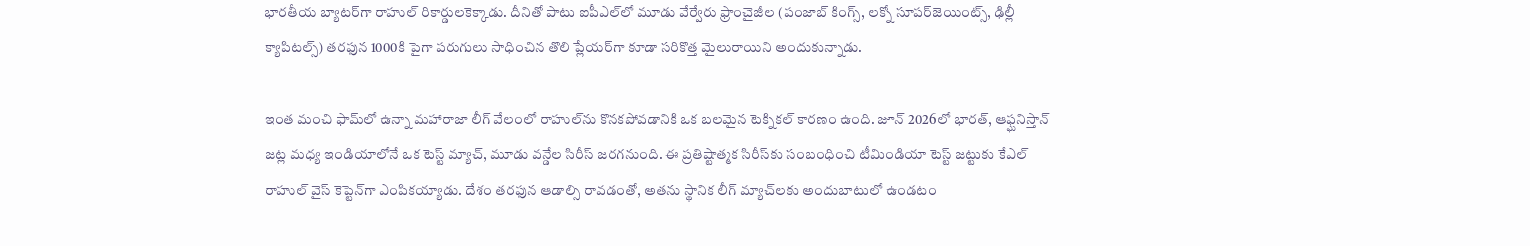భారతీయ బ్యాటర్‌గా రాహుల్ రికార్డులకెక్కాడు. దీనితో పాటు ఐపీఎల్‌లో మూడు వేర్వేరు ఫ్రాంచైజీల (పంజాబ్ కింగ్స్, లక్నో సూపర్‌జెయింట్స్, ఢిల్లీ క్యాపిటల్స్) తరఫున 1000కి పైగా పరుగులు సాధించిన తొలి ప్లేయర్‌గా కూడా సరికొత్త మైలురాయిని అందుకున్నాడు.

ఇంత మంచి ఫామ్‌లో ఉన్నా మహారాజా లీగ్ వేలంలో రాహుల్‌ను కొనకపోవడానికి ఒక బలమైన టెక్నికల్ కారణం ఉంది. జూన్ 2026లో భారత్, ఆఫ్ఘనిస్తాన్ జట్ల మధ్య ఇండియాలోనే ఒక టెస్ట్ మ్యాచ్, మూడు వన్డేల సిరీస్ జరగనుంది. ఈ ప్రతిష్టాత్మక సిరీస్‌కు సంబంధించి టీమిండియా టెస్ట్ జట్టుకు కేఎల్ రాహుల్ వైస్ కెప్టెన్‌గా ఎంపికయ్యాడు. దేశం తరఫున ఆడాల్సి రావడంతో, అతను స్థానిక లీగ్ మ్యాచ్‌లకు అందుబాటులో ఉండటం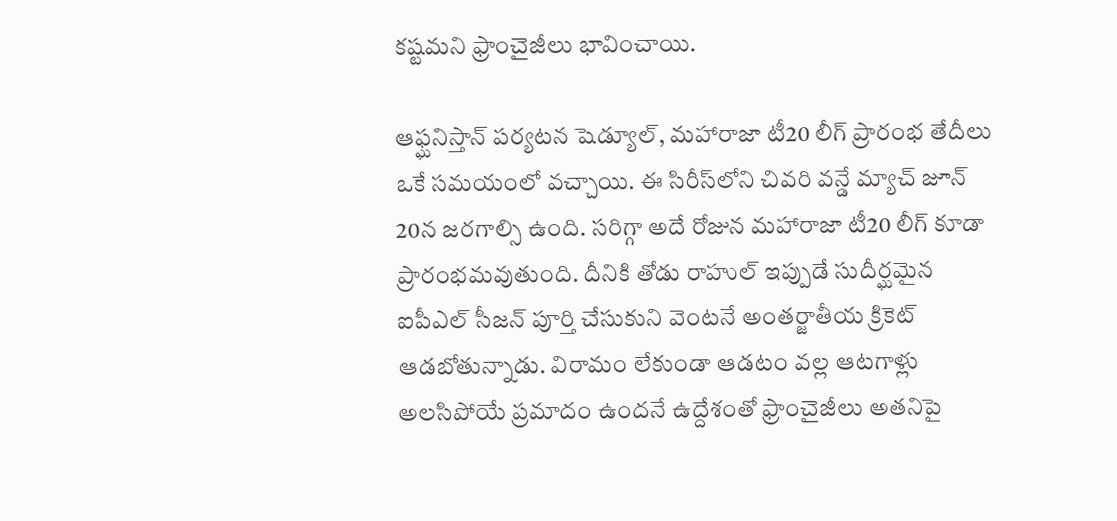కష్టమని ఫ్రాంచైజీలు భావించాయి.

ఆఫ్ఘనిస్తాన్ పర్యటన షెడ్యూల్, మహారాజా టీ20 లీగ్ ప్రారంభ తేదీలు ఒకే సమయంలో వచ్చాయి. ఈ సిరీస్‌లోని చివరి వన్డే మ్యాచ్ జూన్ 20న జరగాల్సి ఉంది. సరిగ్గా అదే రోజున మహారాజా టీ20 లీగ్ కూడా ప్రారంభమవుతుంది. దీనికి తోడు రాహుల్ ఇప్పుడే సుదీర్ఘమైన ఐపీఎల్ సీజన్ పూర్తి చేసుకుని వెంటనే అంతర్జాతీయ క్రికెట్ ఆడబోతున్నాడు. విరామం లేకుండా ఆడటం వల్ల ఆటగాళ్లు అలసిపోయే ప్రమాదం ఉందనే ఉద్దేశంతో ఫ్రాంచైజీలు అతనిపై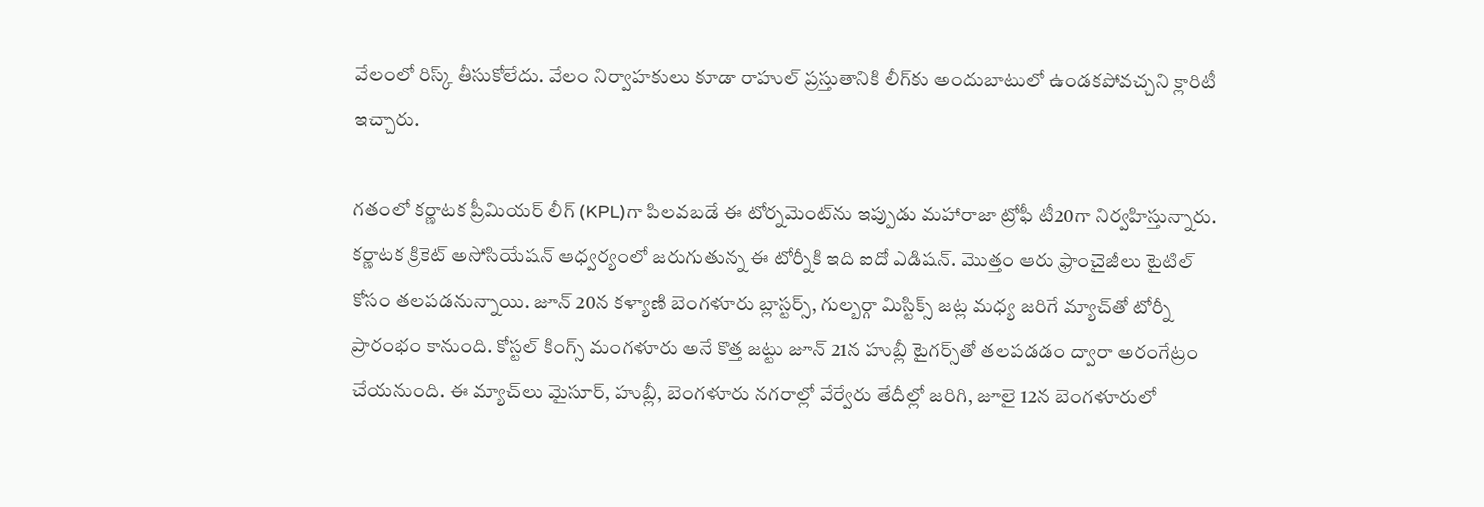వేలంలో రిస్క్ తీసుకోలేదు. వేలం నిర్వాహకులు కూడా రాహుల్ ప్రస్తుతానికి లీగ్‌కు అందుబాటులో ఉండకపోవచ్చని క్లారిటీ ఇచ్చారు.

గతంలో కర్ణాటక ప్రీమియర్ లీగ్ (KPL)గా పిలవబడే ఈ టోర్నమెంట్‌ను ఇప్పుడు మహారాజా ట్రోఫీ టీ20గా నిర్వహిస్తున్నారు. కర్ణాటక క్రికెట్ అసోసియేషన్ ఆధ్వర్యంలో జరుగుతున్న ఈ టోర్నీకి ఇది ఐదో ఎడిషన్. మొత్తం ఆరు ఫ్రాంచైజీలు టైటిల్ కోసం తలపడనున్నాయి. జూన్ 20న కళ్యాణి బెంగళూరు బ్లాస్టర్స్, గుల్బర్గా మిస్టిక్స్ జట్ల మధ్య జరిగే మ్యాచ్‌తో టోర్నీ ప్రారంభం కానుంది. కోస్టల్ కింగ్స్ మంగళూరు అనే కొత్త జట్టు జూన్ 21న హుబ్లీ టైగర్స్‌తో తలపడడం ద్వారా అరంగేట్రం చేయనుంది. ఈ మ్యాచ్‌లు మైసూర్, హుబ్లీ, బెంగళూరు నగరాల్లో వేర్వేరు తేదీల్లో జరిగి, జూలై 12న బెంగళూరులో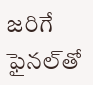జరిగే ఫైనల్‌తో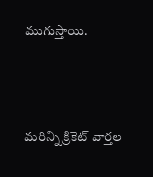ముగుస్తాయి.



మరిన్ని క్రికెట్ వార్తల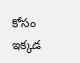కోసం ఇక్కడ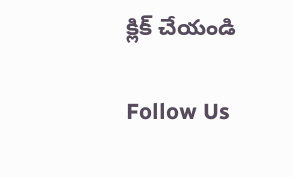క్లిక్ చేయండి

Follow Us